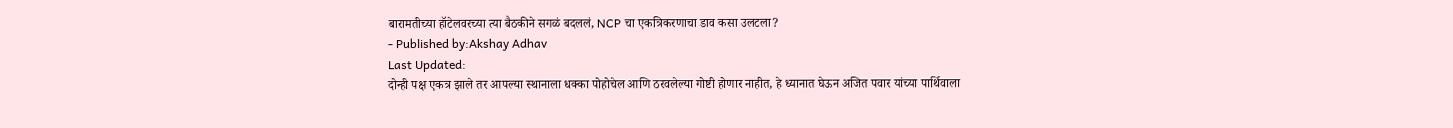बारामतीच्या हॉटेलवरच्या त्या बैठकीने सगळं बदललं, NCP चा एकत्रिकरणाचा डाव कसा उलटला?
- Published by:Akshay Adhav
Last Updated:
दोन्ही पक्ष एकत्र झाले तर आपल्या स्थानाला धक्का पोहोचेल आणि ठरवलेल्या गोष्टी होणार नाहीत, हे ध्यानात घेऊन अजित पवार यांच्या पार्थिवाला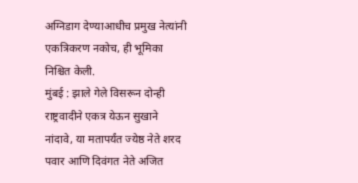अग्निडाग देण्याआधीच प्रमुख नेत्यांनी एकत्रिकरण नकोच, ही भूमिका निश्चित केली.
मुंबई : झाले गेले विसरून दोन्ही राष्ट्रवादीने एकत्र येऊन सुखाने नांदावे, या मतापर्यंत ज्येष्ठ नेते शरद पवार आणि दिवंगत नेते अजित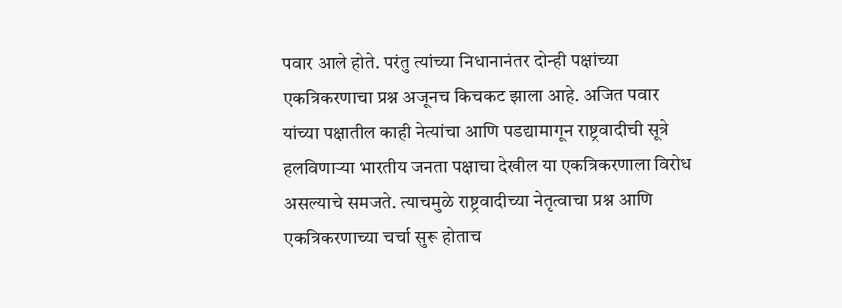पवार आले होते. परंतु त्यांच्या निधानानंतर दोन्ही पक्षांच्या एकत्रिकरणाचा प्रश्न अजूनच किचकट झाला आहे. अजित पवार यांच्या पक्षातील काही नेत्यांचा आणि पडद्यामागून राष्ट्रवादीची सूत्रे हलविणाऱ्या भारतीय जनता पक्षाचा देखील या एकत्रिकरणाला विरोध असल्याचे समजते. त्याचमुळे राष्ट्रवादीच्या नेतृत्वाचा प्रश्न आणि एकत्रिकरणाच्या चर्चा सुरू होताच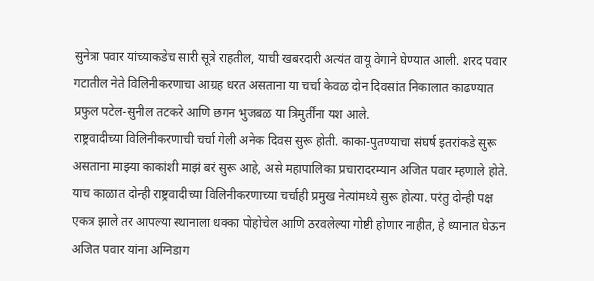सुनेत्रा पवार यांच्याकडेच सारी सूत्रे राहतील, याची खबरदारी अत्यंत वायू वेगाने घेण्यात आली. शरद पवार गटातील नेते विलिनीकरणाचा आग्रह धरत असताना या चर्चा केवळ दोन दिवसांत निकालात काढण्यात प्रफुल पटेल-सुनील तटकरे आणि छगन भुजबळ या त्रिमुर्तींना यश आले.
राष्ट्रवादीच्या विलिनीकरणाची चर्चा गेली अनेक दिवस सुरू होती. काका-पुतण्याचा संघर्ष इतरांकडे सुरू असताना माझ्या काकांशी माझं बरं सुरू आहे, असे महापालिका प्रचारादरम्यान अजित पवार म्हणाले होते. याच काळात दोन्ही राष्ट्रवादीच्या विलिनीकरणाच्या चर्चाही प्रमुख नेत्यांमध्ये सुरू होत्या. परंतु दोन्ही पक्ष एकत्र झाले तर आपल्या स्थानाला धक्का पोहोचेल आणि ठरवलेल्या गोष्टी होणार नाहीत, हे ध्यानात घेऊन अजित पवार यांना अग्निडाग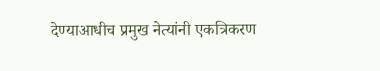देण्याआधीच प्रमुख नेत्यांनी एकत्रिकरण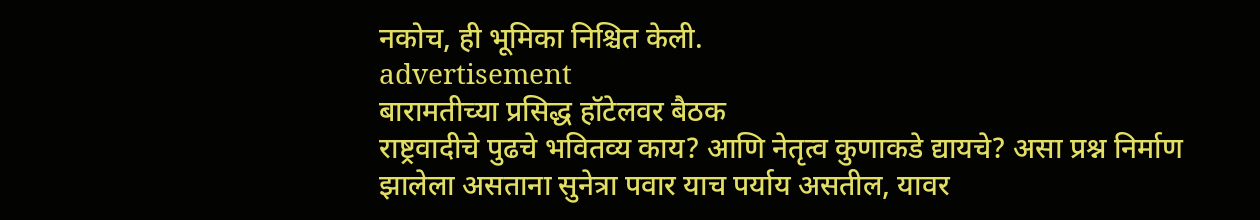नकोच, ही भूमिका निश्चित केली.
advertisement
बारामतीच्या प्रसिद्ध हॉटेलवर बैठक
राष्ट्रवादीचे पुढचे भवितव्य काय? आणि नेतृत्व कुणाकडे द्यायचे? असा प्रश्न निर्माण झालेला असताना सुनेत्रा पवार याच पर्याय असतील, यावर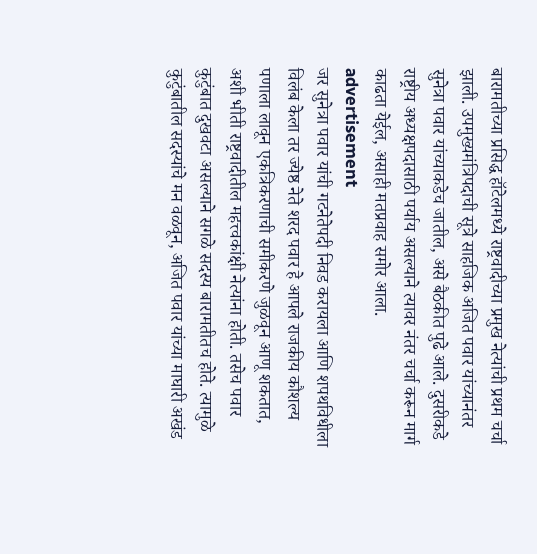बारामतीच्या प्रसिद्ध हॉटेलमध्ये राष्ट्रवादीच्या प्रमुख नेत्यांची प्रथम चर्चा झाली. उपमुख्यमंत्रिपदाची सूत्रे साहजिक अजित पवार यांच्यानंतर सुनेत्रा पवार यांच्याकडेच जातील, असे बैठकीत पुढे आले. दुसरीकडे राष्ट्रीय अध्यक्षपदासाठी पर्याय असल्याने त्यावर नंतर चर्चा करून मार्ग काढता येईल, असाही मतप्रवाह समोर आला.
advertisement
जर सुनेत्रा पवार यांची गटनेतेपदी निवड करायला आणि शपथविधीला विलंब केला तर ज्येष्ठ नेते शरद पवार हे आपले राजकीय कौशल्य पणाला लावून एकत्रिकरणाची समीकरणे जुळवून आणू शकतात, अशी भीती राष्ट्रवादीतील महत्त्वकांक्षी नेत्यांना होती. तसेच पवार कुटुंबात दुखवटा असल्याने सगळे सदस्य बारामतीतच होते. त्यामुळे कुटुंबातील सदस्यांचे मन वळवून, अजित पवार यांच्या माघारी अखंड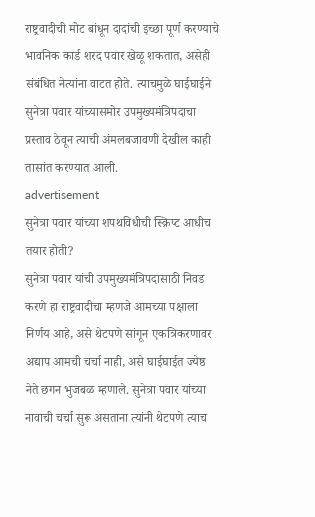राष्ट्रवादीची मोट बांधून दादांची इच्छा पूर्ण करण्याचे भावनिक कार्ड शरद पवार खेळू शकतात, असेही संबंधित नेत्यांना वाटत होते. त्याचमुळे घाईघाईने सुनेत्रा पवार यांच्यासमोर उपमुख्यमंत्रिपदाचा प्रस्ताव ठेवून त्याची अंमलबजावणी देखील काही तासांत करण्यात आली.
advertisement
सुनेत्रा पवार यांच्या शपथविधीची स्क्रिप्ट आधीच तयार होती?
सुनेत्रा पवार यांची उपमुख्यमंत्रिपदासाठी निवड करणे हा राष्ट्रवादीचा म्हणजे आमच्या पक्षाला निर्णय आहे, असे थेटपणे सांगून एकत्रिकरणावर अद्याप आमची चर्चा नाही, असे घाईघाईत ज्येष्ठ नेते छगन भुजबळ म्हणाले. सुनेत्रा पवार यांच्या नावाची चर्चा सुरू असताना त्यांनी थेटपणे त्याच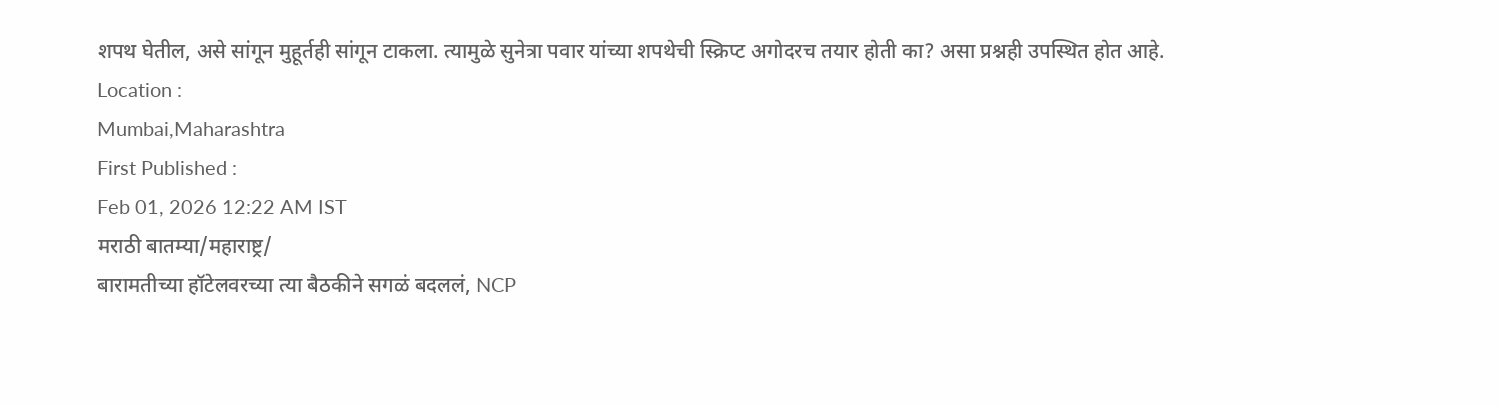शपथ घेतील, असे सांगून मुहूर्तही सांगून टाकला. त्यामुळे सुनेत्रा पवार यांच्या शपथेची स्क्रिप्ट अगोदरच तयार होती का? असा प्रश्नही उपस्थित होत आहे.
Location :
Mumbai,Maharashtra
First Published :
Feb 01, 2026 12:22 AM IST
मराठी बातम्या/महाराष्ट्र/
बारामतीच्या हॉटेलवरच्या त्या बैठकीने सगळं बदललं, NCP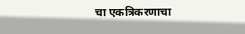चा एकत्रिकरणाचा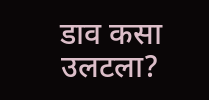डाव कसा उलटला?